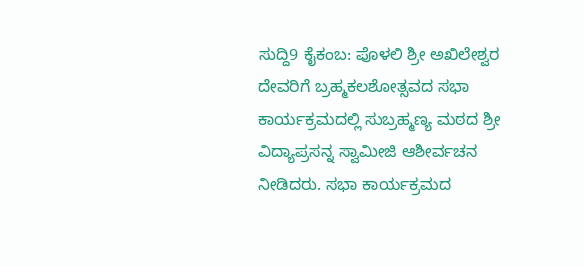ಸುದ್ದಿ9 ಕೈಕಂಬ: ಪೊಳಲಿ ಶ್ರೀ ಅಖಿಲೇಶ್ವರ ದೇವರಿಗೆ ಬ್ರಹ್ಮಕಲಶೋತ್ಸವದ ಸಭಾ ಕಾರ್ಯಕ್ರಮದಲ್ಲಿ ಸುಬ್ರಹ್ಮಣ್ಯ ಮಠದ ಶ್ರೀ ವಿದ್ಯಾಪ್ರಸನ್ನ ಸ್ವಾಮೀಜಿ ಆಶೀರ್ವಚನ ನೀಡಿದರು. ಸಭಾ ಕಾರ್ಯಕ್ರಮದ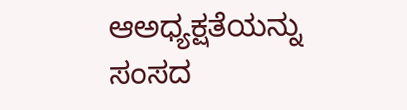ಆಅಧ್ಯಕ್ಷತೆಯನ್ನು ಸಂಸದ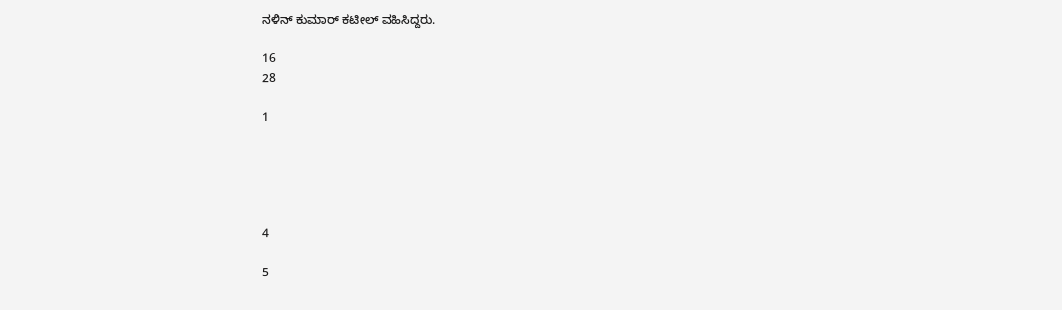ನಳಿನ್ ಕುಮಾರ್ ಕಟೀಲ್ ವಹಿಸಿದ್ದರು.

16
28

1





4

5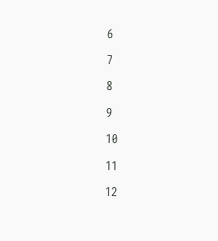6

7

8

9

10

11

12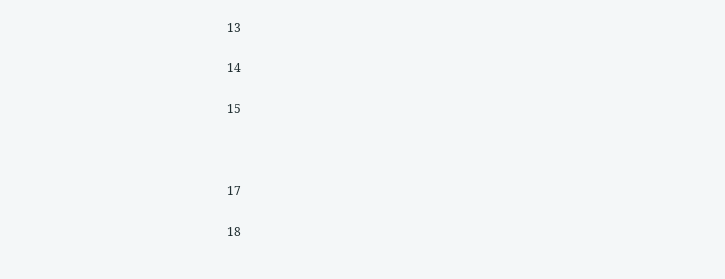13

14

15



17

18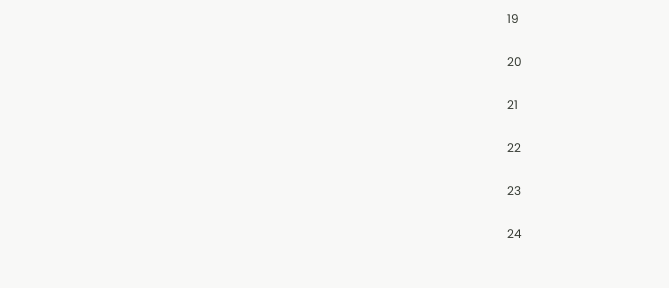19

20

21

22

23

24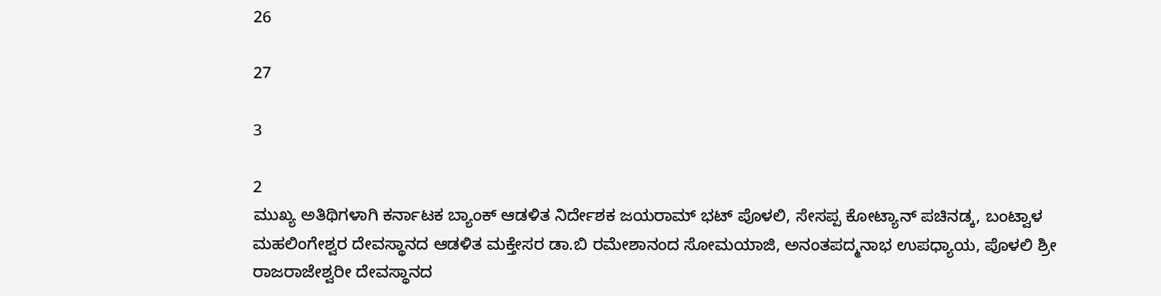26

27

3

2
ಮುಖ್ಯ ಅತಿಥಿಗಳಾಗಿ ಕರ್ನಾಟಕ ಬ್ಯಾಂಕ್ ಆಡಳಿತ ನಿರ್ದೇಶಕ ಜಯರಾಮ್ ಭಟ್ ಪೊಳಲಿ, ಸೇಸಪ್ಪ ಕೋಟ್ಯಾನ್ ಪಚಿನಡ್ಕ, ಬಂಟ್ವಾಳ ಮಹಲಿಂಗೇಶ್ವರ ದೇವಸ್ಥಾನದ ಆಡಳಿತ ಮಕ್ತೇಸರ ಡಾ.ಬಿ ರಮೇಶಾನಂದ ಸೋಮಯಾಜಿ, ಅನಂತಪದ್ಮನಾಭ ಉಪಧ್ಯಾಯ, ಪೊಳಲಿ ಶ್ರೀ ರಾಜರಾಜೇಶ್ವರೀ ದೇವಸ್ಥಾನದ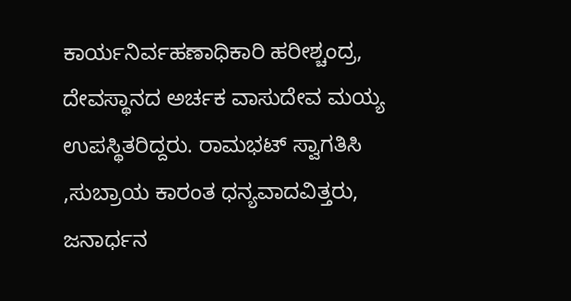ಕಾರ್ಯನಿರ್ವಹಣಾಧಿಕಾರಿ ಹರೀಶ್ಚಂದ್ರ, ದೇವಸ್ಥಾನದ ಅರ್ಚಕ ವಾಸುದೇವ ಮಯ್ಯ ಉಪಸ್ಥಿತರಿದ್ದರು. ರಾಮಭಟ್ ಸ್ವಾಗತಿಸಿ ,ಸುಬ್ರಾಯ ಕಾರಂತ ಧನ್ಯವಾದವಿತ್ತರು, ಜನಾರ್ಧನ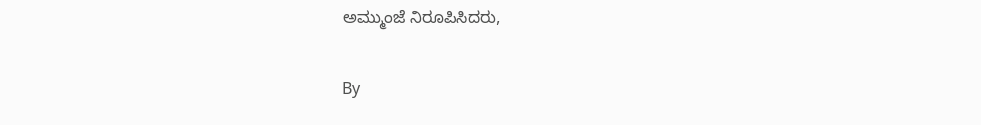ಅಮ್ಮುಂಜೆ ನಿರೂಪಿಸಿದರು,

By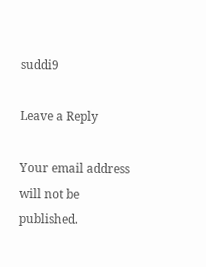suddi9

Leave a Reply

Your email address will not be published.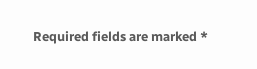Required fields are marked *